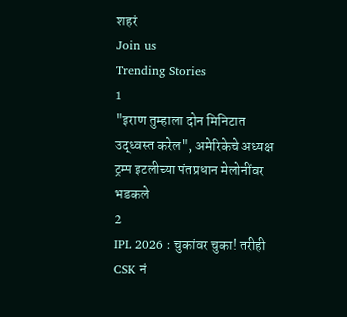शहरं
Join us
Trending Stories
1
"इराण तुम्हाला दोन मिनिटात उद्ध्वस्त करेल", अमेरिकेचे अध्यक्ष ट्रम्प इटलीच्या पंतप्रधान मेलोनींवर भडकले
2
IPL 2026 : चुकांवर चुका! तरीही CSK नं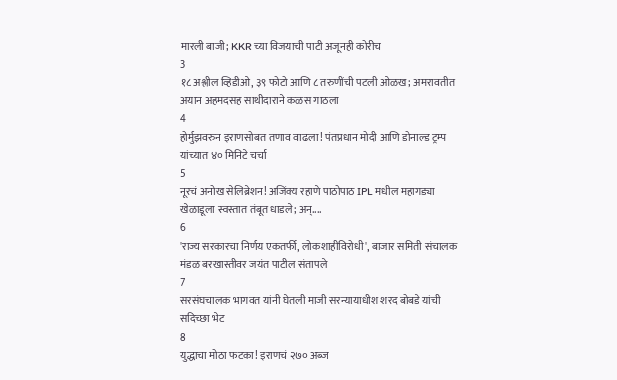मारली बाजी; KKR च्या विजयाची पाटी अजूनही कोरीच
3
१८ अश्लील व्हिडीओ, ३९ फोटो आणि ८ तरुणींची पटली ओळख; अमरावतीत अयान अहमदसह साथीदाराने कळस गाठला
4
होर्मुझवरुन इराणसोबत तणाव वाढला! पंतप्रधान मोदी आणि डोनाल्ड ट्रम्प यांच्यात ४० मिनिटे चर्चा
5
नूरचं अनोख सेलिब्रेशन! अजिंक्य रहाणे पाठोपाठ IPL मधील महागड्या खेळाडूला स्वस्तात तंबूत धाडले; अन्....
6
'राज्य सरकारचा निर्णय एकतर्फी, लोकशाहीविरोधी', बाजार समिती संचालक मंडळ बरखास्तीवर जयंत पाटील संतापले
7
सरसंघचालक भागवत यांनी घेतली माजी सरन्यायाधीश शरद बोबडे यांची सदिच्छा भेट
8
युद्धाचा मोठा फटका! इराणचं २७० अब्ज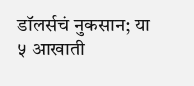डॉलर्सचं नुकसान; या ५ आखाती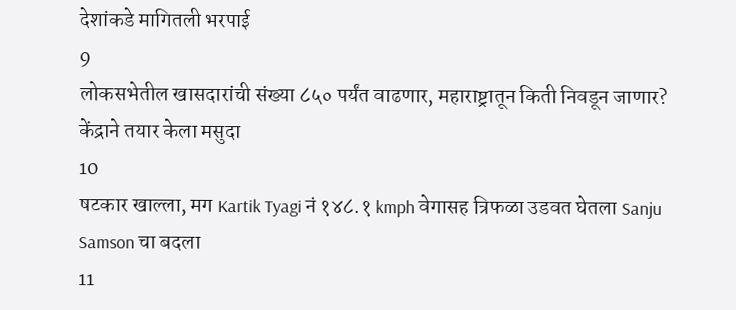देशांकडे मागितली भरपाई
9
लोकसभेतील खासदारांची संख्या ८५० पर्यंत वाढणार, महाराष्ट्रातून किती निवडून जाणार? केंद्राने तयार केला मसुदा
10
षटकार खाल्ला, मग Kartik Tyagi नं १४८.१ kmph वेगासह त्रिफळा उडवत घेतला Sanju Samson चा बदला
11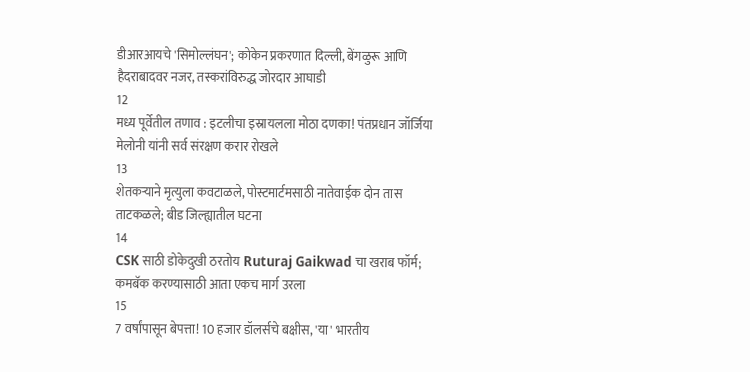डीआरआयचे 'सिमोल्लंघन'; कोकेन प्रकरणात दिल्ली, बेंगळुरू आणि हैदराबादवर नजर, तस्करांविरुद्ध जोरदार आघाडी
12
मध्य पूर्वेतील तणाव : इटलीचा इस्रायलला मोठा दणका! पंतप्रधान जॉर्जिया मेलोनी यांनी सर्व संरक्षण करार रोखले
13
शेतकऱ्याने मृत्युला कवटाळले, पोस्टमार्टमसाठी नातेवाईक दोन तास ताटकळले; बीड जिल्ह्यातील घटना
14
CSK साठी डोकेदुखी ठरतोय Ruturaj Gaikwad चा खराब फॉर्म; कमबॅक करण्यासाठी आता एकच मार्ग उरला
15
7 वर्षांपासून बेपत्ता! 10 हजार डॉलर्सचे बक्षीस, 'या' भारतीय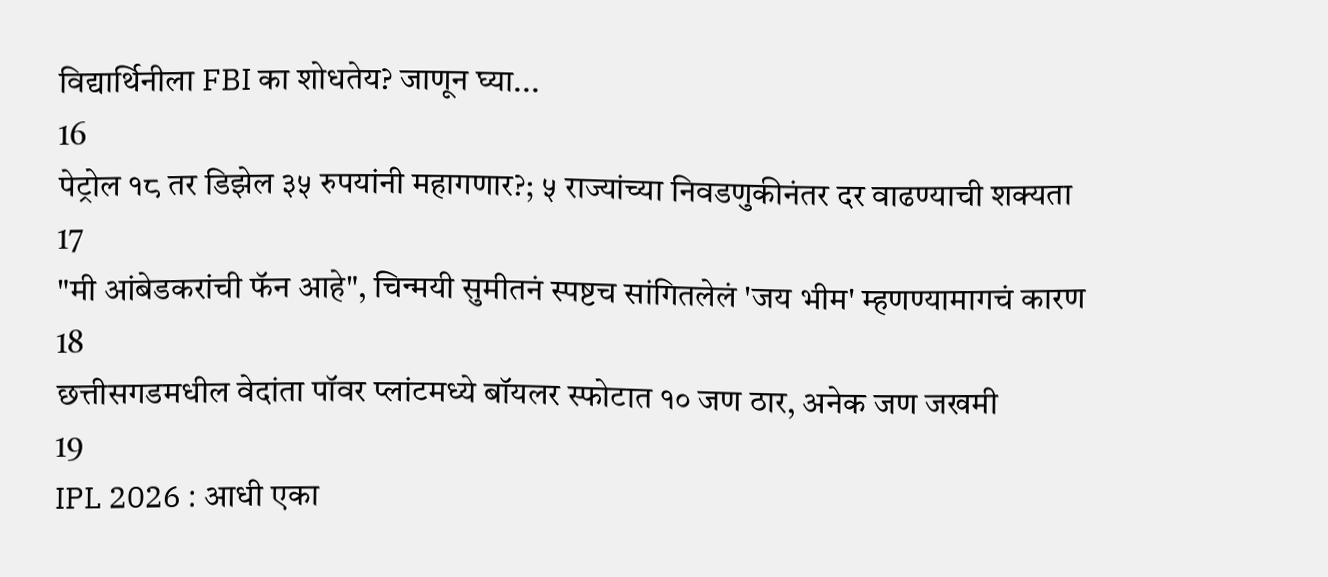विद्यार्थिनीला FBI का शोधतेय? जाणून घ्या...
16
पेट्रोल १८ तर डिझेल ३५ रुपयांनी महागणार?; ५ राज्यांच्या निवडणुकीनंतर दर वाढण्याची शक्यता
17
"मी आंबेडकरांची फॅन आहे", चिन्मयी सुमीतनं स्पष्टच सांगितलेलं 'जय भीम' म्हणण्यामागचं कारण
18
छत्तीसगडमधील वेदांता पॉवर प्लांटमध्ये बॉयलर स्फोटात १० जण ठार, अनेक जण जखमी
19
IPL 2026 : आधी एका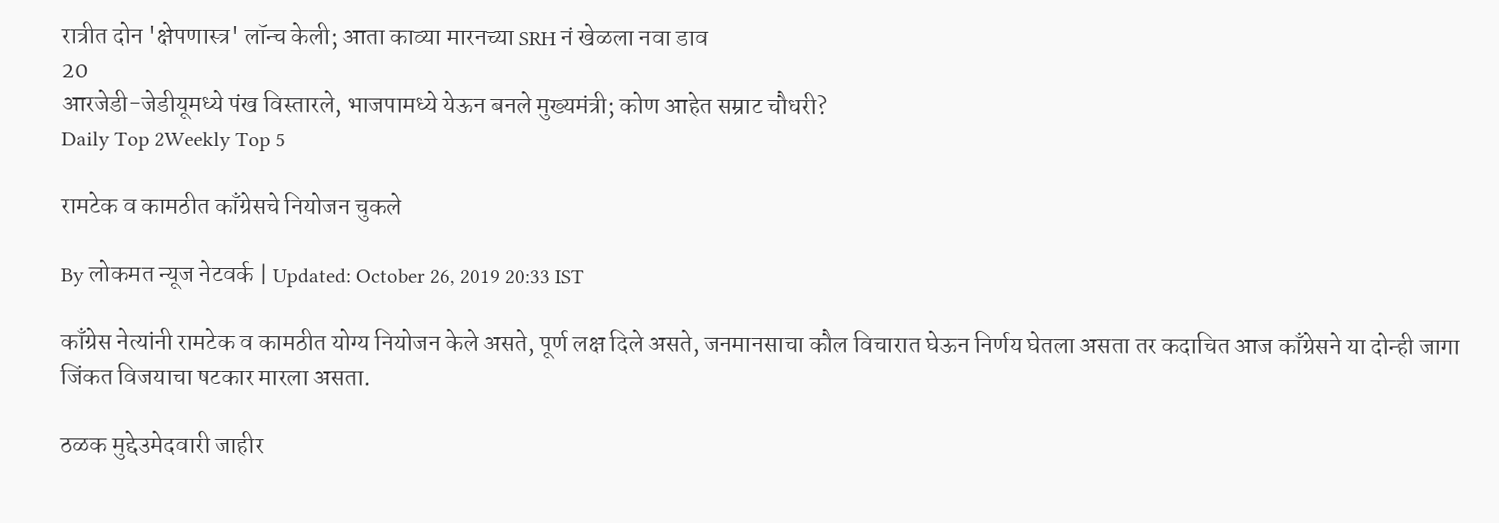रात्रीत दोन 'क्षेपणास्त्र' लॉन्च केली; आता काव्या मारनच्या SRH नं खेळला नवा डाव
20
आरजेडी-जेडीयूमध्ये पंख विस्तारले, भाजपामध्ये येऊन बनले मुख्यमंत्री; कोण आहेत सम्राट चौधरी?
Daily Top 2Weekly Top 5

रामटेक व कामठीत काँग्रेसचे नियोजन चुकले

By लोकमत न्यूज नेटवर्क | Updated: October 26, 2019 20:33 IST

काँग्रेस नेत्यांनी रामटेक व कामठीत योग्य नियोजन केले असते, पूर्ण लक्ष दिले असते, जनमानसाचा कौल विचारात घेऊन निर्णय घेतला असता तर कदाचित आज काँग्रेसने या दोन्ही जागा जिंकत विजयाचा षटकार मारला असता.

ठळक मुद्देउमेदवारी जाहीर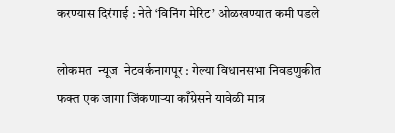करण्यास दिरंगाई : नेते ‘विनिंग मेरिट’ ओळखण्यात कमी पडले

लोकमत  न्यूज  नेटवर्कनागपूर : गेल्या विधानसभा निवडणुकीत फक्त एक जागा जिंकणाऱ्या काँग्रेसने यावेळी मात्र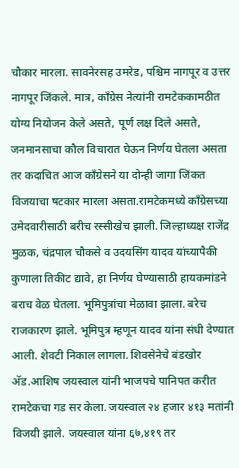चौकार मारला. सावनेरसह उमरेड, पश्चिम नागपूर व उत्तर नागपूर जिंकले. मात्र, काँग्रेस नेत्यांनी रामटेककामठीत योग्य नियोजन केले असते, पूर्ण लक्ष दिले असते, जनमानसाचा कौल विचारात घेऊन निर्णय घेतला असता तर कदाचित आज काँग्रेसने या दोन्ही जागा जिंकत विजयाचा षटकार मारला असता.रामटेकमध्ये काँग्रेसच्या उमेदवारीसाठी बरीच रस्सीखेच झाली. जिल्हाध्यक्ष राजेंद्र मुळक, चंद्रपाल चौकसे व उदयसिंग यादव यांच्यापैकी कुणाला तिकीट द्यावे, हा निर्णय घेण्यासाठी हायकमांडने बराच वेळ घेतला. भूमिपुत्रांचा मेळावा झाला. बरेच राजकारण झाले. भूमिपुत्र म्हणून यादव यांना संधी देण्यात आली. शेवटी निकाल लागला. शिवसेनेचे बंडखोर अ‍ॅड.आशिष जयस्वाल यांनी भाजपचे पानिपत करीत रामटेकचा गड सर केला. जयस्वाल २४ हजार ४१३ मतांनी विजयी झाले. जयस्वाल यांना ६७,४१९ तर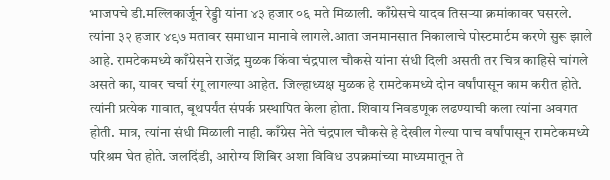भाजपचे डी.मल्लिकार्जून रेड्डी यांना ४३ हजार ०६ मते मिळाली. काँग्रेसचे यादव तिसऱ्या क्रमांकावर घसरले. त्यांना ३२ हजार ४९७ मतावर समाधान मानावे लागले.आता जनमानसात निकालाचे पोस्टमार्टम करणे सुरू झाले आहे. रामटेकमध्ये काँग्रेसने राजेंद्र मुळक किंवा चंद्रपाल चौकसे यांना संधी दिली असती तर चित्र काहिसे चांगले असते का, यावर चर्चा रंगू लागल्या आहेत. जिल्हाध्यक्ष मुळक हे रामटेकमध्ये दोन वर्षांपासून काम करीत होते. त्यांनी प्रत्येक गावात, बूथपर्यंत संपर्क प्रस्थापित केला होता. शिवाय निवडणूक लढण्याची कला त्यांना अवगत होती. मात्र, त्यांना संधी मिळाली नाही. काँग्रेस नेते चंद्रपाल चौकसे हे देखील गेल्या पाच वर्षांपासून रामटेकमध्ये परिश्रम घेत होते. जलदिंडी, आरोग्य शिबिर अशा विविध उपक्रमांच्या माध्यमातून ते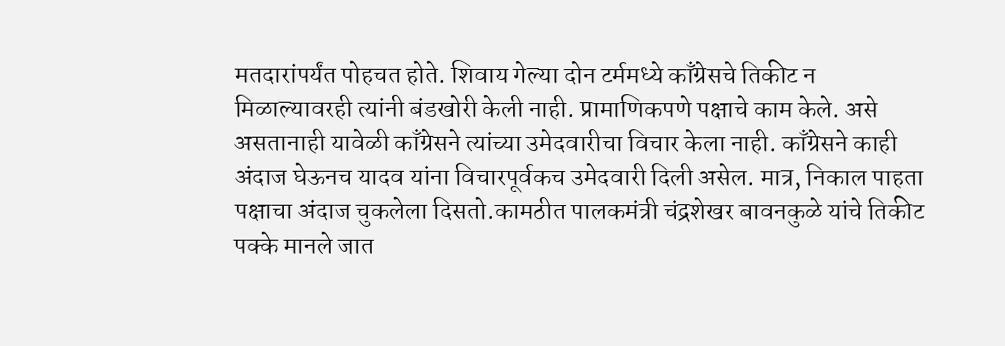मतदारांपर्यंत पोहचत होते. शिवाय गेल्या दोन टर्ममध्ये काँग्रेसचे तिकीट न मिळाल्यावरही त्यांनी बंडखोरी केली नाही. प्रामाणिकपणे पक्षाचे काम केले. असे असतानाही यावेळी काँग्रेसने त्यांच्या उमेदवारीचा विचार केला नाही. काँग्रेसने काही अंदाज घेऊनच यादव यांना विचारपूर्वकच उमेदवारी दिली असेल. मात्र, निकाल पाहता पक्षाचा अंदाज चुकलेला दिसतो.कामठीत पालकमंत्री चंद्रशेखर बावनकुळे यांचे तिकीट पक्के मानले जात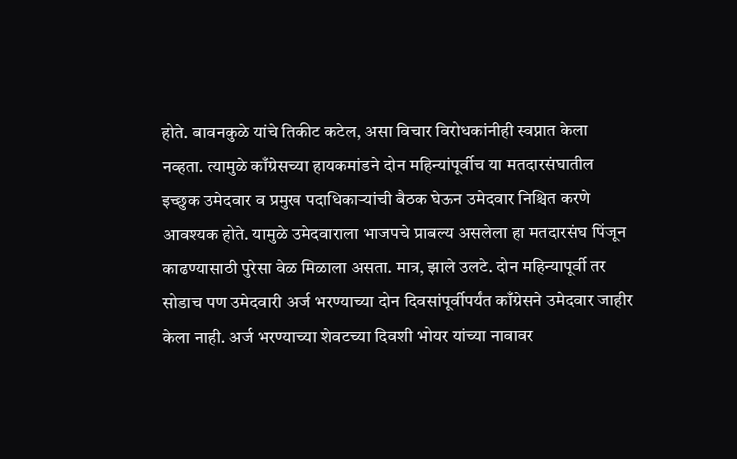होते. बावनकुळे यांचे तिकीट कटेल, असा विचार विरोधकांनीही स्वप्नात केला नव्हता. त्यामुळे काँग्रेसच्या हायकमांडने दोन महिन्यांपूर्वीच या मतदारसंघातील इच्छुक उमेदवार व प्रमुख पदाधिकाऱ्यांची बैठक घेऊन उमेदवार निश्चित करणे आवश्यक होते. यामुळे उमेदवाराला भाजपचे प्राबल्य असलेला हा मतदारसंघ पिंजून काढण्यासाठी पुरेसा वेळ मिळाला असता. मात्र, झाले उलटे. दोन महिन्यापूर्वी तर सोडाच पण उमेदवारी अर्ज भरण्याच्या दोन दिवसांपूर्वीपर्यंत काँग्रेसने उमेदवार जाहीर केला नाही. अर्ज भरण्याच्या शेवटच्या दिवशी भोयर यांच्या नावावर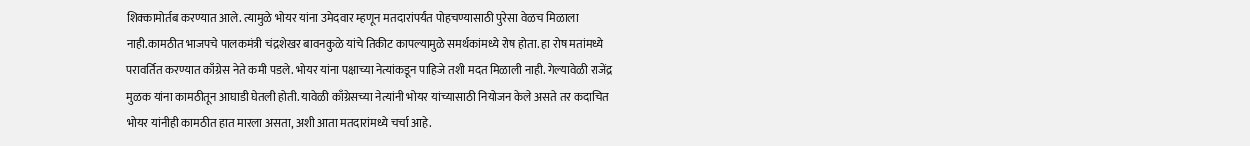शिक्कामोर्तब करण्यात आले. त्यामुळे भोयर यांना उमेदवार म्हणून मतदारांपर्यंत पोहचण्यासाठी पुरेसा वेळच मिळाला नाही.कामठीत भाजपचे पालकमंत्री चंद्रशेखर बावनकुळे यांचे तिकीट कापल्यामुळे समर्थकांमध्ये रोष होता. हा रोष मतांमध्ये परावर्तित करण्यात काँग्रेस नेते कमी पडले. भोयर यांना पक्षाच्या नेत्यांकडून पाहिजे तशी मदत मिळाली नाही. गेल्यावेळी राजेंद्र मुळक यांना कामठीतून आघाडी घेतली होती. यावेळी काँग्रेसच्या नेत्यांनी भोयर यांच्यासाठी नियोजन केले असते तर कदाचित भोयर यांनीही कामठीत हात मारला असता, अशी आता मतदारांमध्ये चर्चा आहे.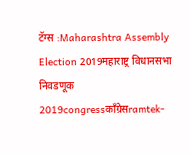टॅग्स :Maharashtra Assembly Election 2019महाराष्ट्र विधानसभा निवडणूक 2019congressकाँग्रेसramtek-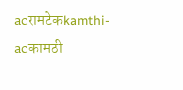acरामटेकkamthi-acकामठी